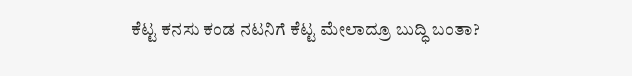ಕೆಟ್ಟ ಕನಸು ಕಂಡ ನಟನಿಗೆ ಕೆಟ್ಟ ಮೇಲಾದ್ರೂ ಬುದ್ಧಿ ಬಂತಾ?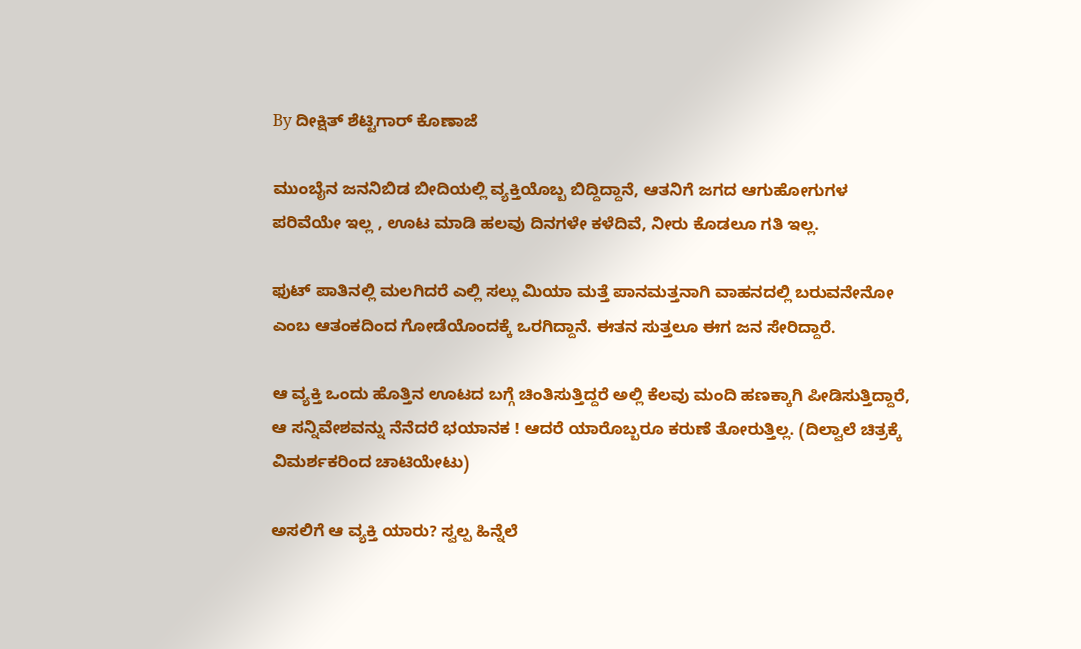By ದೀಕ್ಷಿತ್ ಶೆಟ್ಟಿಗಾರ್ ಕೊಣಾಜೆ

ಮುಂಬೈನ ಜನನಿಬಿಡ ಬೀದಿಯಲ್ಲಿ ವ್ಯಕ್ತಿಯೊಬ್ಬ ಬಿದ್ದಿದ್ದಾನೆ, ಆತನಿಗೆ ಜಗದ ಆಗುಹೋಗುಗಳ ಪರಿವೆಯೇ ಇಲ್ಲ , ಊಟ ಮಾಡಿ ಹಲವು ದಿನಗಳೇ ಕಳೆದಿವೆ, ನೀರು ಕೊಡಲೂ ಗತಿ ಇಲ್ಲ.

ಫುಟ್ ಪಾತಿನಲ್ಲಿ ಮಲಗಿದರೆ ಎಲ್ಲಿ ಸಲ್ಲು ಮಿಯಾ ಮತ್ತೆ ಪಾನಮತ್ತನಾಗಿ ವಾಹನದಲ್ಲಿ ಬರುವನೇನೋ ಎಂಬ ಆತಂಕದಿಂದ ಗೋಡೆಯೊಂದಕ್ಕೆ ಒರಗಿದ್ದಾನೆ. ಈತನ ಸುತ್ತಲೂ ಈಗ ಜನ ಸೇರಿದ್ದಾರೆ.

ಆ ವ್ಯಕ್ತಿ ಒಂದು ಹೊತ್ತಿನ ಊಟದ ಬಗ್ಗೆ ಚಿಂತಿಸುತ್ತಿದ್ದರೆ ಅಲ್ಲಿ ಕೆಲವು ಮಂದಿ ಹಣಕ್ಕಾಗಿ ಪೀಡಿಸುತ್ತಿದ್ದಾರೆ, ಆ ಸನ್ನಿವೇಶವನ್ನು ನೆನೆದರೆ ಭಯಾನಕ ! ಆದರೆ ಯಾರೊಬ್ಬರೂ ಕರುಣೆ ತೋರುತ್ತಿಲ್ಲ. (ದಿಲ್ವಾಲೆ ಚಿತ್ರಕ್ಕೆ ವಿಮರ್ಶಕರಿಂದ ಚಾಟಿಯೇಟು)

ಅಸಲಿಗೆ ಆ ವ್ಯಕ್ತಿ ಯಾರು? ಸ್ವಲ್ಪ ಹಿನ್ನೆಲೆ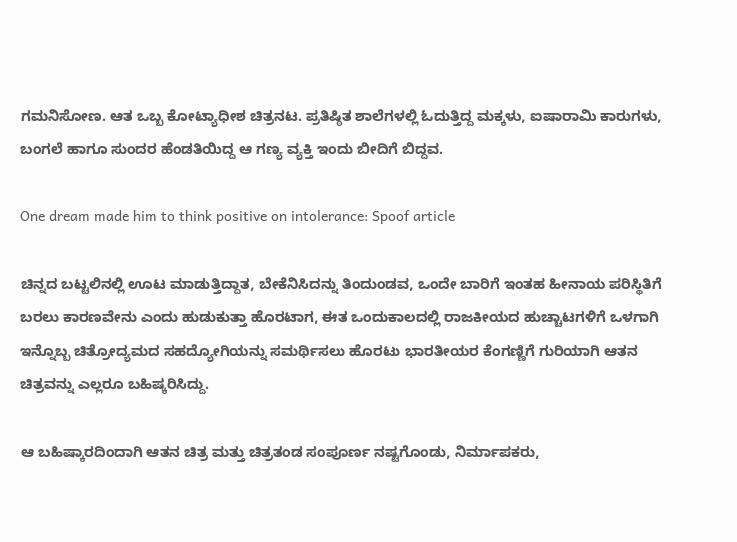ಗಮನಿಸೋಣ. ಆತ ಒಬ್ಬ ಕೋಟ್ಯಾಧೀಶ ಚಿತ್ರನಟ. ಪ್ರತಿಷ್ಠಿತ ಶಾಲೆಗಳಲ್ಲಿ ಓದುತ್ತಿದ್ದ ಮಕ್ಕಳು, ಐಷಾರಾಮಿ ಕಾರುಗಳು, ಬಂಗಲೆ ಹಾಗೂ ಸುಂದರ ಹೆಂಡತಿಯಿದ್ದ ಆ ಗಣ್ಯ ವ್ಯಕ್ತಿ ಇಂದು ಬೀದಿಗೆ ಬಿದ್ದವ.

One dream made him to think positive on intolerance: Spoof article

ಚಿನ್ನದ ಬಟ್ಟಲಿನಲ್ಲಿ ಊಟ ಮಾಡುತ್ತಿದ್ದಾತ, ಬೇಕೆನಿಸಿದನ್ನು ತಿಂದುಂಡವ, ಒಂದೇ ಬಾರಿಗೆ ಇಂತಹ ಹೀನಾಯ ಪರಿಸ್ಥಿತಿಗೆ ಬರಲು ಕಾರಣವೇನು ಎಂದು ಹುಡುಕುತ್ತಾ ಹೊರಟಾಗ, ಈತ ಒಂದುಕಾಲದಲ್ಲಿ ರಾಜಕೀಯದ ಹುಚ್ಚಾಟಗಳಿಗೆ ಒಳಗಾಗಿ ಇನ್ನೊಬ್ಬ ಚಿತ್ರೋದ್ಯಮದ ಸಹದ್ಯೋಗಿಯನ್ನು ಸಮರ್ಥಿಸಲು ಹೊರಟು ಭಾರತೀಯರ ಕೆಂಗಣ್ಣಿಗೆ ಗುರಿಯಾಗಿ ಆತನ ಚಿತ್ರವನ್ನು ಎಲ್ಲರೂ ಬಹಿಷ್ಕರಿಸಿದ್ದು.

ಆ ಬಹಿಷ್ಕಾರದಿಂದಾಗಿ ಆತನ ಚಿತ್ರ ಮತ್ತು ಚಿತ್ರತಂಡ ಸಂಪೂರ್ಣ ನಷ್ಟಗೊಂಡು, ನಿರ್ಮಾಪಕರು,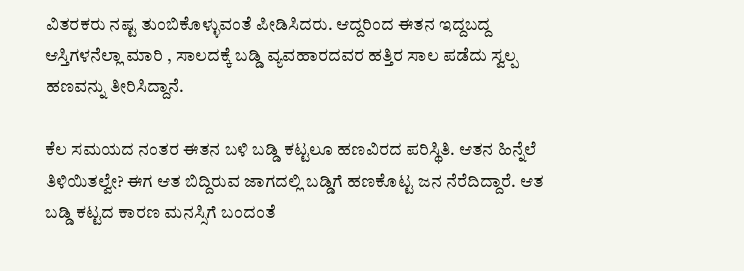ವಿತರಕರು ನಷ್ಟ ತುಂಬಿಕೊಳ್ಳುವಂತೆ ಪೀಡಿಸಿದರು. ಆದ್ದರಿಂದ ಈತನ ಇದ್ದಬದ್ದ ಆಸ್ತಿಗಳನೆಲ್ಲಾ ಮಾರಿ , ಸಾಲದಕ್ಕೆ ಬಡ್ಡಿ ವ್ಯವಹಾರದವರ ಹತ್ತಿರ ಸಾಲ ಪಡೆದು ಸ್ವಲ್ಪ ಹಣವನ್ನು ತೀರಿಸಿದ್ದಾನೆ.

ಕೆಲ ಸಮಯದ ನಂತರ ಈತನ ಬಳಿ ಬಡ್ಡಿ ಕಟ್ಟಲೂ ಹಣವಿರದ ಪರಿಸ್ಥಿತಿ. ಆತನ ಹಿನ್ನೆಲೆ ತಿಳಿಯಿತಲ್ವೇ? ಈಗ ಆತ ಬಿದ್ದಿರುವ ಜಾಗದಲ್ಲಿ ಬಡ್ಡಿಗೆ ಹಣಕೊಟ್ಟ ಜನ ನೆರೆದಿದ್ದಾರೆ. ಆತ ಬಡ್ಡಿ ಕಟ್ಟದ ಕಾರಣ ಮನಸ್ಸಿಗೆ ಬಂದಂತೆ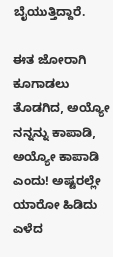ಬೈಯುತ್ತಿದ್ದಾರೆ.

ಈತ ಜೋರಾಗಿ ಕೂಗಾಡಲು ತೊಡಗಿದ, ಅಯ್ಯೋ ನನ್ನನ್ನು ಕಾಪಾಡಿ, ಅಯ್ಯೋ ಕಾಪಾಡಿ ಎಂದು! ಅಷ್ಟರಲ್ಲೇ ಯಾರೋ ಹಿಡಿದು ಎಳೆದ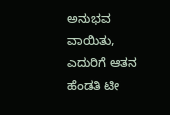ಅನುಭವ ವಾಯಿತು, ಎದುರಿಗೆ ಆತನ ಹೆಂಡತಿ ಟೀ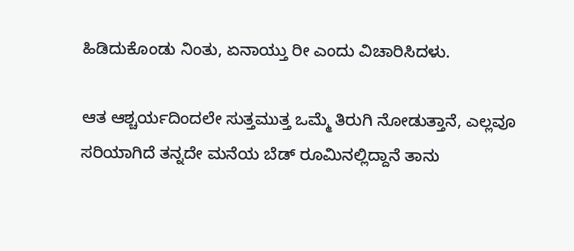ಹಿಡಿದುಕೊಂಡು ನಿಂತು, ಏನಾಯ್ತು ರೀ ಎಂದು ವಿಚಾರಿಸಿದಳು.

ಆತ ಆಶ್ಚರ್ಯದಿಂದಲೇ ಸುತ್ತಮುತ್ತ ಒಮ್ಮೆ ತಿರುಗಿ ನೋಡುತ್ತಾನೆ, ಎಲ್ಲವೂ ಸರಿಯಾಗಿದೆ ತನ್ನದೇ ಮನೆಯ ಬೆಡ್ ರೂಮಿನಲ್ಲಿದ್ದಾನೆ ತಾನು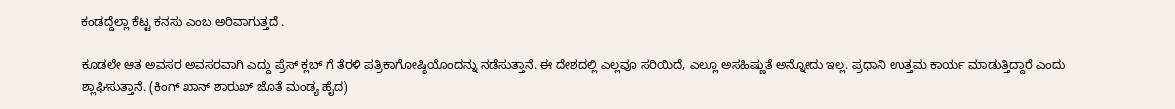ಕಂಡದ್ದೆಲ್ಲಾ ಕೆಟ್ಟ ಕನಸು ಎಂಬ ಅರಿವಾಗುತ್ತದೆ .

ಕೂಡಲೇ ಆತ ಅವಸರ ಅವಸರವಾಗಿ ಎದ್ದು ಪ್ರೆಸ್ ಕ್ಲಬ್ ಗೆ ತೆರಳಿ ಪತ್ರಿಕಾಗೋಷ್ಠಿಯೊಂದನ್ನು ನಡೆಸುತ್ತಾನೆ. ಈ ದೇಶದಲ್ಲಿ ಎಲ್ಲವೂ ಸರಿಯಿದೆ, ಎಲ್ಲೂ ಅಸಹಿಷ್ಣುತೆ ಅನ್ನೋದು ಇಲ್ಲ. ಪ್ರಧಾನಿ ಉತ್ತಮ ಕಾರ್ಯ ಮಾಡುತ್ತಿದ್ದಾರೆ ಎಂದು ಶ್ಲಾಘಿಸುತ್ತಾನೆ. (ಕಿಂಗ್ ಖಾನ್ ಶಾರುಖ್ ಜೊತೆ ಮಂಡ್ಯ ಹೈದ)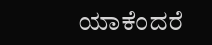ಯಾಕೆಂದರೆ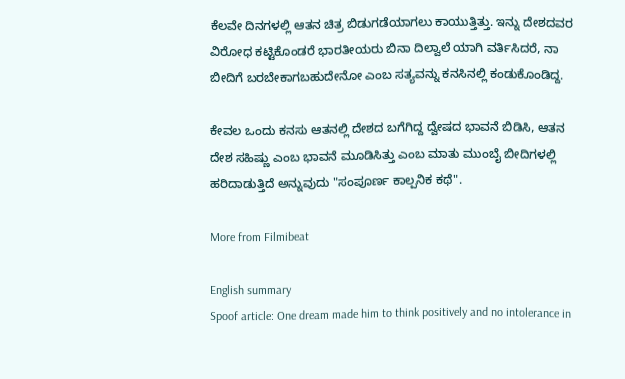ಕೆಲವೇ ದಿನಗಳಲ್ಲಿ ಆತನ ಚಿತ್ರ ಬಿಡುಗಡೆಯಾಗಲು ಕಾಯುತ್ತಿತ್ತು. ಇನ್ನು ದೇಶದವರ ವಿರೋಧ ಕಟ್ಟಿಕೊಂಡರೆ ಭಾರತೀಯರು ಬಿನಾ ದಿಲ್ವಾಲೆ ಯಾಗಿ ವರ್ತಿಸಿದರೆ, ನಾ ಬೀದಿಗೆ ಬರಬೇಕಾಗಬಹುದೇನೋ ಎಂಬ ಸತ್ಯವನ್ನು ಕನಸಿನಲ್ಲಿ ಕಂಡುಕೊಂಡಿದ್ದ.

ಕೇವಲ ಒಂದು ಕನಸು ಆತನಲ್ಲಿ ದೇಶದ ಬಗೆಗಿದ್ದ ದ್ವೇಷದ ಭಾವನೆ ಬಿಡಿಸಿ, ಆತನ ದೇಶ ಸಹಿಷ್ಣು ಎಂಬ ಭಾವನೆ ಮೂಡಿಸಿತ್ತು ಎಂಬ ಮಾತು ಮುಂಬೈ ಬೀದಿಗಳಲ್ಲಿ ಹರಿದಾಡುತ್ತಿದೆ ಅನ್ನುವುದು "ಸಂಪೂರ್ಣ ಕಾಲ್ಪನಿಕ ಕಥೆ".

More from Filmibeat

English summary
Spoof article: One dream made him to think positively and no intolerance in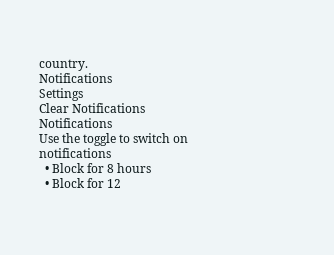country.
Notifications
Settings
Clear Notifications
Notifications
Use the toggle to switch on notifications
  • Block for 8 hours
  • Block for 12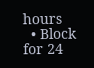hours
  • Block for 24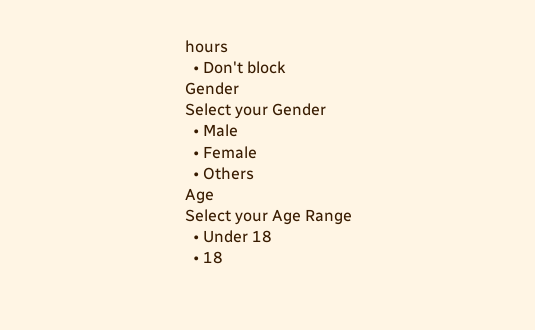hours
  • Don't block
Gender
Select your Gender
  • Male
  • Female
  • Others
Age
Select your Age Range
  • Under 18
  • 18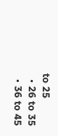to 25
  • 26 to 35
  • 36 to 45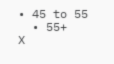• 45 to 55
  • 55+
X